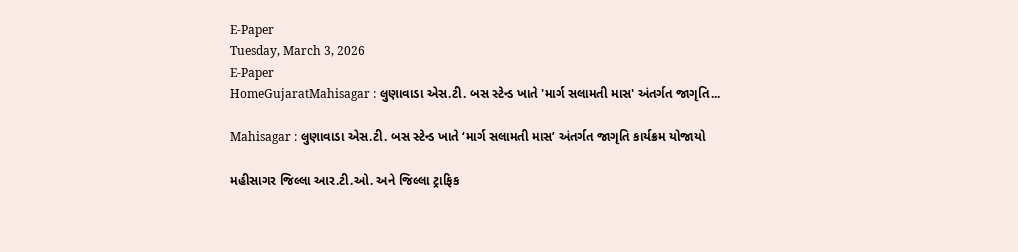E-Paper
Tuesday, March 3, 2026
E-Paper
HomeGujaratMahisagar : લુણાવાડા એસ.ટી. બસ સ્ટેન્ડ ખાતે 'માર્ગ સલામતી માસ' અંતર્ગત જાગૃતિ...

Mahisagar : લુણાવાડા એસ.ટી. બસ સ્ટેન્ડ ખાતે ‘માર્ગ સલામતી માસ’ અંતર્ગત જાગૃતિ કાર્યક્રમ યોજાયો

મહીસાગર જિલ્લા આર.ટી.ઓ. અને જિલ્લા ટ્રાફિક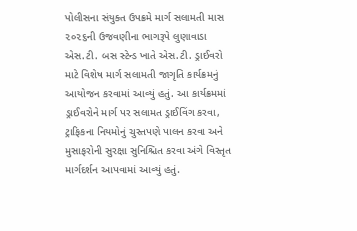પોલીસના સંયુક્ત ઉપક્રમે માર્ગ સલામતી માસ ૨૦૨૬ની ઉજવણીના ભાગરૂપે લુણાવાડા એસ.ટી. બસ સ્ટેન્ડ ખાતે એસ.ટી. ડ્રાઈવરો માટે વિશેષ માર્ગ સલામતી જાગૃતિ કાર્યક્રમનું આયોજન કરવામાં આવ્યું હતું. આ કાર્યક્રમમાં ડ્રાઈવરોને માર્ગ પર સલામત ડ્રાઈવિંગ કરવા, ટ્રાફિકના નિયમોનું ચુસ્તપણે પાલન કરવા અને મુસાફરોની સુરક્ષા સુનિશ્ચિત કરવા અંગે વિસ્તૃત માર્ગદર્શન આપવામાં આવ્યું હતું.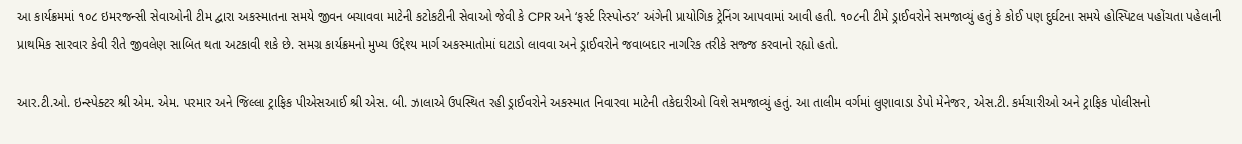આ કાર્યક્રમમાં ૧૦૮ ઇમરજન્સી સેવાઓની ટીમ દ્વારા અકસ્માતના સમયે જીવન બચાવવા માટેની કટોકટીની સેવાઓ જેવી કે CPR અને ‘ફર્સ્ટ રિસ્પોન્ડર’ અંગેની પ્રાયોગિક ટ્રેનિંગ આપવામાં આવી હતી. ૧૦૮ની ટીમે ડ્રાઈવરોને સમજાવ્યું હતું કે કોઈ પણ દુર્ઘટના સમયે હોસ્પિટલ પહોંચતા પહેલાની પ્રાથમિક સારવાર કેવી રીતે જીવલેણ સાબિત થતા અટકાવી શકે છે. સમગ્ર કાર્યક્રમનો મુખ્ય ઉદ્દેશ્ય માર્ગ અકસ્માતોમાં ઘટાડો લાવવા અને ડ્રાઈવરોને જવાબદાર નાગરિક તરીકે સજ્જ કરવાનો રહ્યો હતો.

આર.ટી.ઓ. ઇન્સ્પેક્ટર શ્રી એમ. એમ. પરમાર અને જિલ્લા ટ્રાફિક પીએસઆઈ શ્રી એસ. બી. ઝાલાએ ઉપસ્થિત રહી ડ્રાઈવરોને અકસ્માત નિવારવા માટેની તકેદારીઓ વિશે સમજાવ્યું હતું. આ તાલીમ વર્ગમાં લુણાવાડા ડેપો મેનેજર, એસ.ટી. કર્મચારીઓ અને ટ્રાફિક પોલીસનો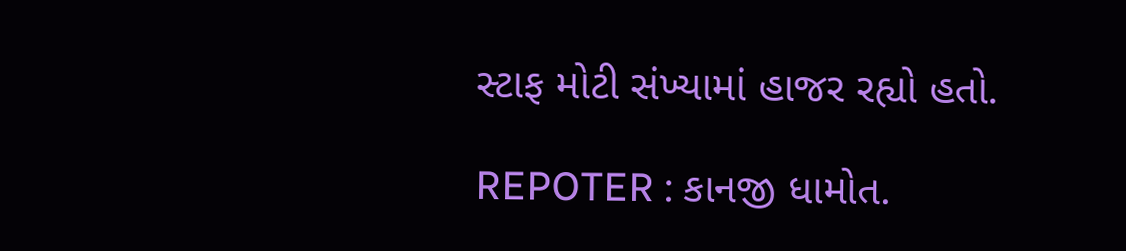સ્ટાફ મોટી સંખ્યામાં હાજર રહ્યો હતો.

REPOTER : કાનજી ધામોત.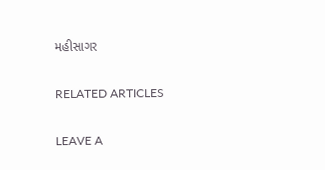મહીસાગર

RELATED ARTICLES

LEAVE A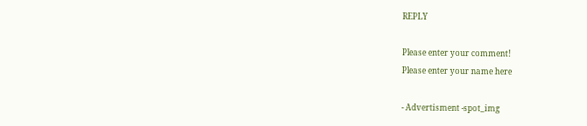REPLY

Please enter your comment!
Please enter your name here

- Advertisment -spot_img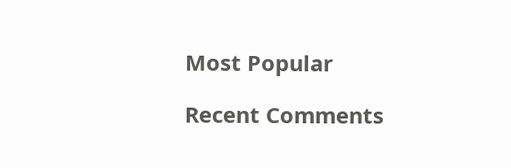Most Popular

Recent Comments